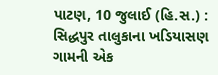પાટણ, 10 જુલાઈ (હિ.સ.) : સિદ્ધપુર તાલુકાના ખડિયાસણ ગામની એક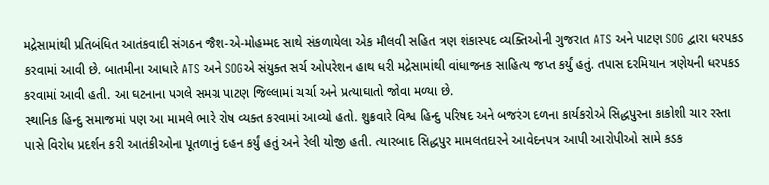મદ્રેસામાંથી પ્રતિબંધિત આતંકવાદી સંગઠન જૈશ-એ-મોહમ્મદ સાથે સંકળાયેલા એક મૌલવી સહિત ત્રણ શંકાસ્પદ વ્યક્તિઓની ગુજરાત ATS અને પાટણ SOG દ્વારા ધરપકડ કરવામાં આવી છે. બાતમીના આધારે ATS અને SOGએ સંયુક્ત સર્ચ ઓપરેશન હાથ ધરી મદ્રેસામાંથી વાંધાજનક સાહિત્ય જપ્ત કર્યું હતું. તપાસ દરમિયાન ત્રણેયની ધરપકડ કરવામાં આવી હતી. આ ઘટનાના પગલે સમગ્ર પાટણ જિલ્લામાં ચર્ચા અને પ્રત્યાઘાતો જોવા મળ્યા છે.
સ્થાનિક હિન્દુ સમાજમાં પણ આ મામલે ભારે રોષ વ્યક્ત કરવામાં આવ્યો હતો. શુક્રવારે વિશ્વ હિન્દુ પરિષદ અને બજરંગ દળના કાર્યકરોએ સિદ્ધપુરના કાકોશી ચાર રસ્તા પાસે વિરોધ પ્રદર્શન કરી આતંકીઓના પૂતળાનું દહન કર્યું હતું અને રેલી યોજી હતી. ત્યારબાદ સિદ્ધપુર મામલતદારને આવેદનપત્ર આપી આરોપીઓ સામે કડક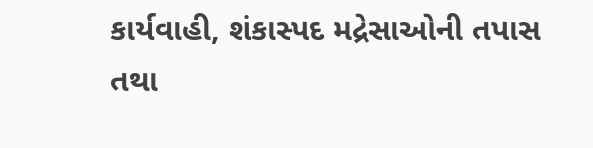કાર્યવાહી, શંકાસ્પદ મદ્રેસાઓની તપાસ તથા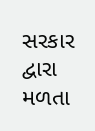સરકાર દ્વારા મળતા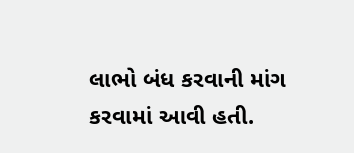લાભો બંધ કરવાની માંગ કરવામાં આવી હતી.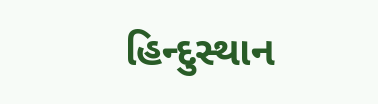હિન્દુસ્થાન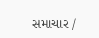સમાચાર /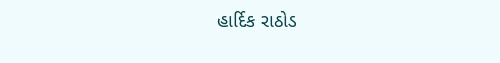હાર્દિક રાઠોડ